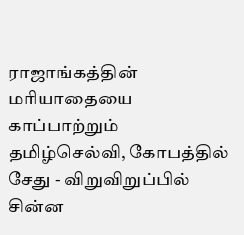ராஜாங்கத்தின் மரியாதையை காப்பாற்றும் தமிழ்செல்வி, கோபத்தில் சேது - விறுவிறுப்பில் சின்ன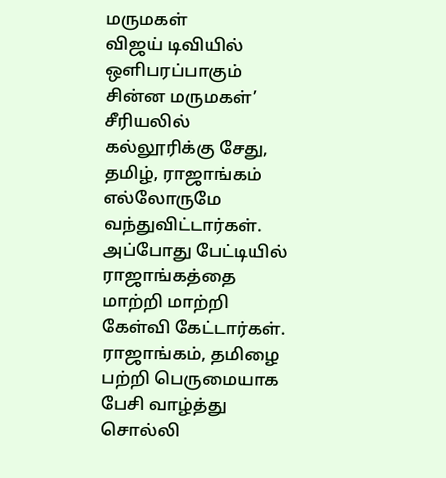மருமகள்
விஜய் டிவியில் ஒளிபரப்பாகும் சின்ன மருமகள்’ சீரியலில் கல்லூரிக்கு சேது, தமிழ், ராஜாங்கம் எல்லோருமே வந்துவிட்டார்கள். அப்போது பேட்டியில் ராஜாங்கத்தை மாற்றி மாற்றி கேள்வி கேட்டார்கள். ராஜாங்கம், தமிழை பற்றி பெருமையாக பேசி வாழ்த்து சொல்லி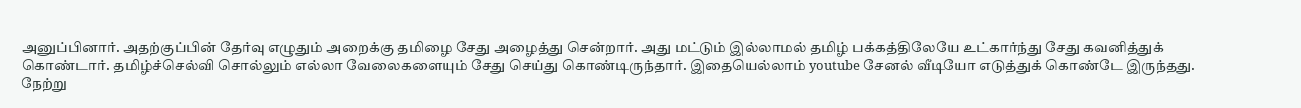அனுப்பினார். அதற்குப்பின் தேர்வு எழுதும் அறைக்கு தமிழை சேது அழைத்து சென்றார். அது மட்டும் இல்லாமல் தமிழ் பக்கத்திலேயே உட்கார்ந்து சேது கவனித்துக் கொண்டார். தமிழ்ச்செல்வி சொல்லும் எல்லா வேலைகளையும் சேது செய்து கொண்டிருந்தார். இதையெல்லாம் youtube சேனல் வீடியோ எடுத்துக் கொண்டே இருந்தது.
நேற்று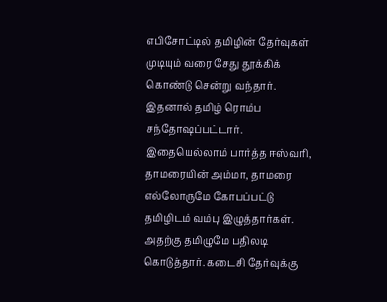எபிசோட்டில் தமிழின் தேர்வுகள் முடியும் வரை சேது தூக்கிக் கொண்டு சென்று வந்தார். இதனால் தமிழ் ரொம்ப சந்தோஷப்பட்டார். இதையெல்லாம் பார்த்த ஈஸ்வரி, தாமரையின் அம்மா, தாமரை எல்லோருமே கோபப்பட்டு தமிழிடம் வம்பு இழுத்தார்கள். அதற்கு தமிழுமே பதிலடி கொடுத்தார். கடைசி தேர்வுக்கு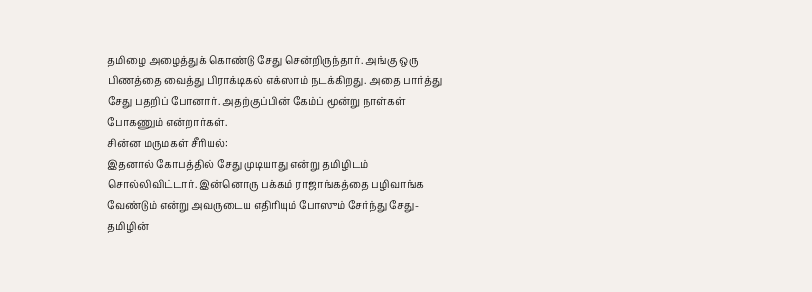தமிழை அழைத்துக் கொண்டு சேது சென்றிருந்தார். அங்கு ஒரு பிணத்தை வைத்து பிராக்டிகல் எக்ஸாம் நடக்கிறது. அதை பார்த்து சேது பதறிப் போனார். அதற்குப்பின் கேம்ப் மூன்று நாள்கள் போகணும் என்றார்கள்.
சின்ன மருமகள் சீரியல்:
இதனால் கோபத்தில் சேது முடியாது என்று தமிழிடம் சொல்லிவிட்டார். இன்னொரு பக்கம் ராஜாங்கத்தை பழிவாங்க வேண்டும் என்று அவருடைய எதிரியும் போஸும் சேர்ந்து சேது-தமிழின்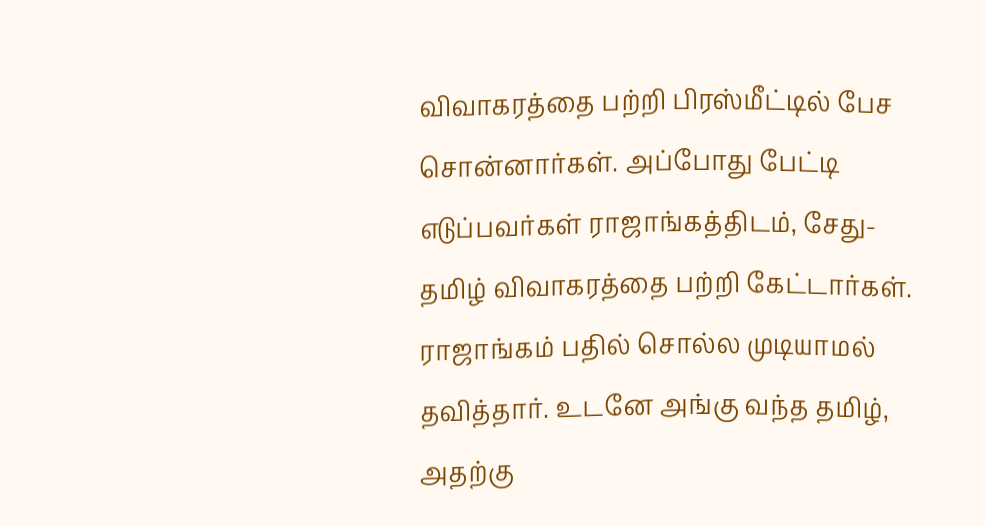விவாகரத்தை பற்றி பிரஸ்மீட்டில் பேச சொன்னார்கள். அப்போது பேட்டி எடுப்பவர்கள் ராஜாங்கத்திடம், சேது-தமிழ் விவாகரத்தை பற்றி கேட்டார்கள். ராஜாங்கம் பதில் சொல்ல முடியாமல் தவித்தார். உடனே அங்கு வந்த தமிழ், அதற்கு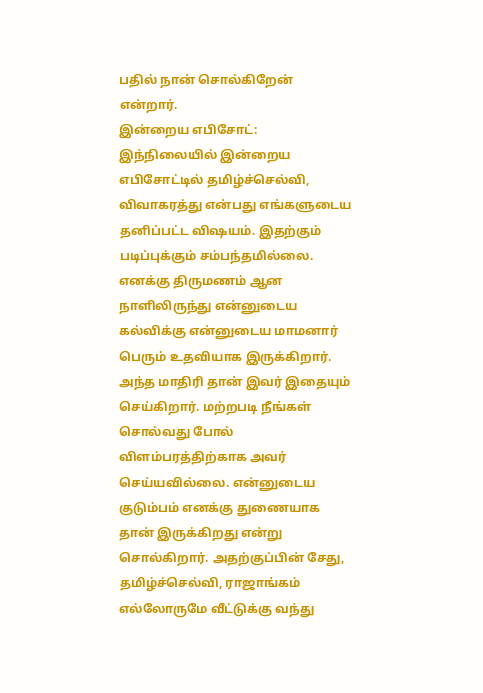பதில் நான் சொல்கிறேன் என்றார்.
இன்றைய எபிசோட்:
இந்நிலையில் இன்றைய எபிசோட்டில் தமிழ்ச்செல்வி, விவாகரத்து என்பது எங்களுடைய தனிப்பட்ட விஷயம். இதற்கும் படிப்புக்கும் சம்பந்தமில்லை. எனக்கு திருமணம் ஆன நாளிலிருந்து என்னுடைய கல்விக்கு என்னுடைய மாமனார் பெரும் உதவியாக இருக்கிறார். அந்த மாதிரி தான் இவர் இதையும் செய்கிறார். மற்றபடி நீங்கள் சொல்வது போல் விளம்பரத்திற்காக அவர் செய்யவில்லை. என்னுடைய குடும்பம் எனக்கு துணையாக தான் இருக்கிறது என்று சொல்கிறார். அதற்குப்பின் சேது, தமிழ்ச்செல்வி, ராஜாங்கம் எல்லோருமே வீட்டுக்கு வந்து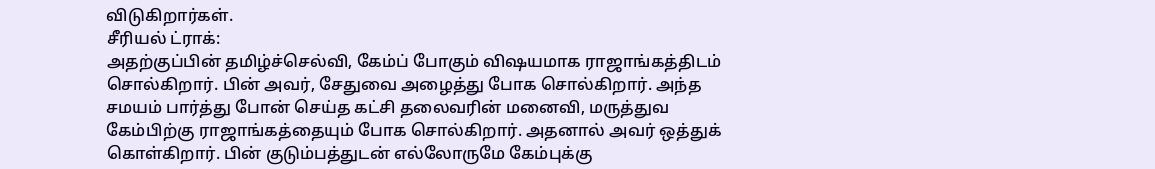விடுகிறார்கள்.
சீரியல் ட்ராக்:
அதற்குப்பின் தமிழ்ச்செல்வி, கேம்ப் போகும் விஷயமாக ராஜாங்கத்திடம் சொல்கிறார். பின் அவர், சேதுவை அழைத்து போக சொல்கிறார். அந்த சமயம் பார்த்து போன் செய்த கட்சி தலைவரின் மனைவி, மருத்துவ கேம்பிற்கு ராஜாங்கத்தையும் போக சொல்கிறார். அதனால் அவர் ஒத்துக் கொள்கிறார். பின் குடும்பத்துடன் எல்லோருமே கேம்புக்கு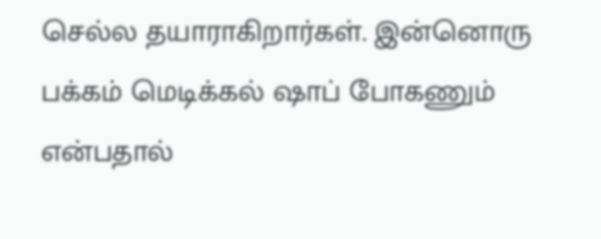செல்ல தயாராகிறார்கள். இன்னொரு பக்கம் மெடிக்கல் ஷாப் போகணும் என்பதால்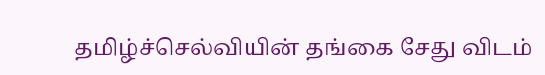தமிழ்ச்செல்வியின் தங்கை சேது விடம்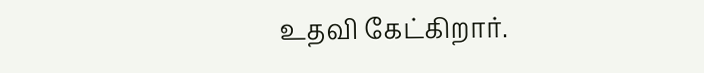உதவி கேட்கிறார்.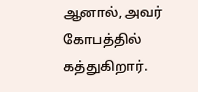ஆனால், அவர் கோபத்தில் கத்துகிறார்.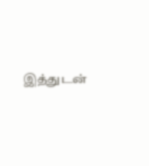இத்துடன்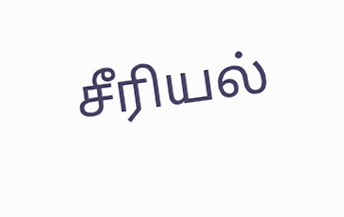சீரியல்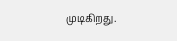முடிகிறது.